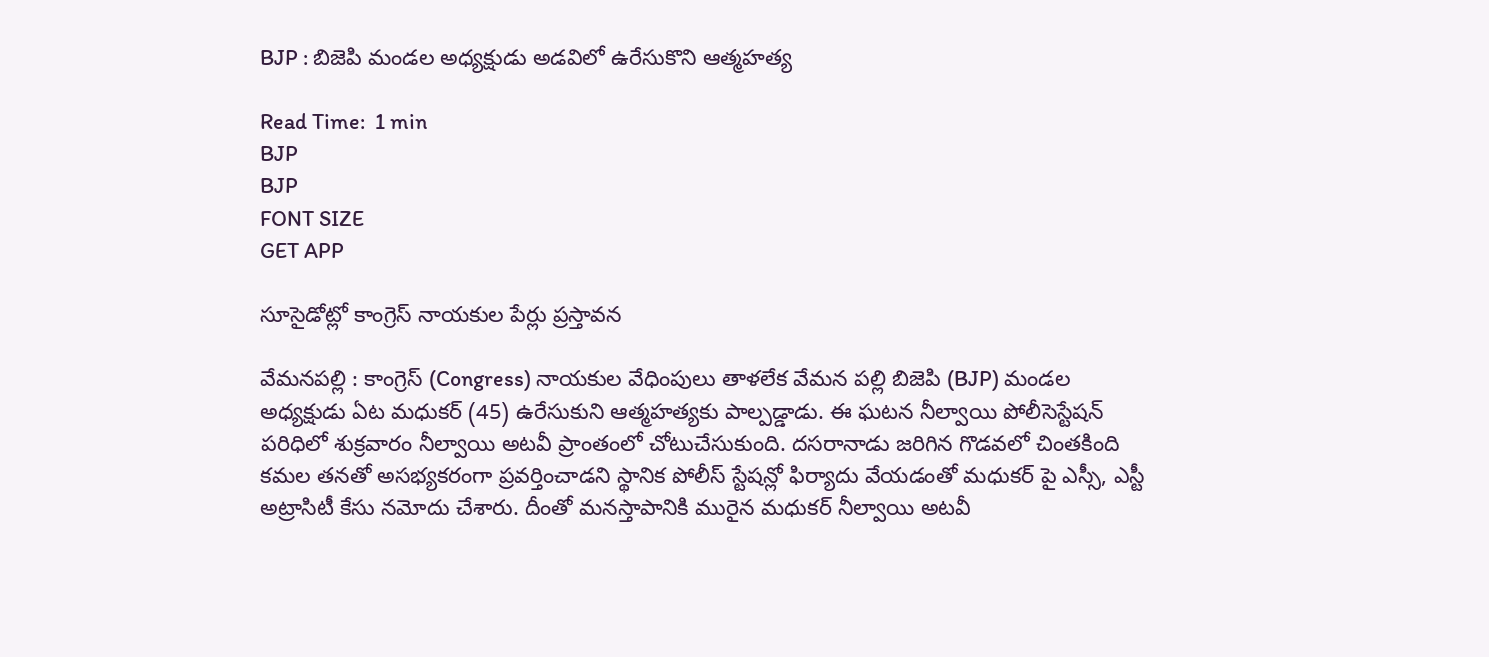BJP : బిజెపి మండల అధ్యక్షుడు అడవిలో ఉరేసుకొని ఆత్మహత్య

Read Time:  1 min
BJP
BJP
FONT SIZE
GET APP

సూసైడోట్లో కాంగ్రెస్ నాయకుల పేర్లు ప్రస్తావన

వేమనపల్లి : కాంగ్రెస్ (Congress) నాయకుల వేధింపులు తాళలేక వేమన పల్లి బిజెపి (BJP) మండల అధ్యక్షుడు ఏట మధుకర్ (45) ఉరేసుకుని ఆత్మహత్యకు పాల్పడ్డాడు. ఈ ఘటన నీల్వాయి పోలీసెస్టేషన్ పరిధిలో శుక్రవారం నీల్వాయి అటవీ ప్రాంతంలో చోటుచేసుకుంది. దసరానాడు జరిగిన గొడవలో చింతకింది కమల తనతో అసభ్యకరంగా ప్రవర్తించాడని స్థానిక పోలీస్ స్టేషన్లో ఫిర్యాదు వేయడంతో మధుకర్ పై ఎస్సీ, ఎస్టీ అట్రాసిటీ కేసు నమోదు చేశారు. దీంతో మనస్తాపానికి మురైన మధుకర్ నీల్వాయి అటవీ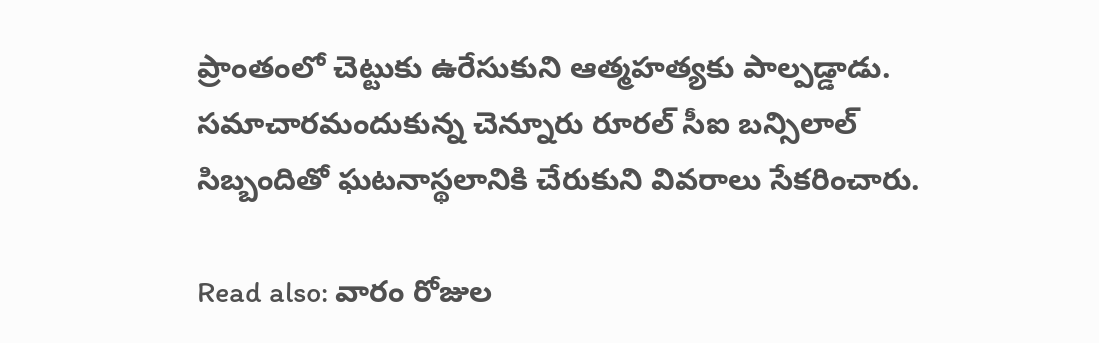ప్రాంతంలో చెట్టుకు ఉరేసుకుని ఆత్మహత్యకు పాల్పడ్డాడు. సమాచారమందుకున్న చెన్నూరు రూరల్ సీఐ బన్సిలాల్ సిబ్బందితో ఘటనాస్థలానికి చేరుకుని వివరాలు సేకరించారు.

Read also: వారం రోజుల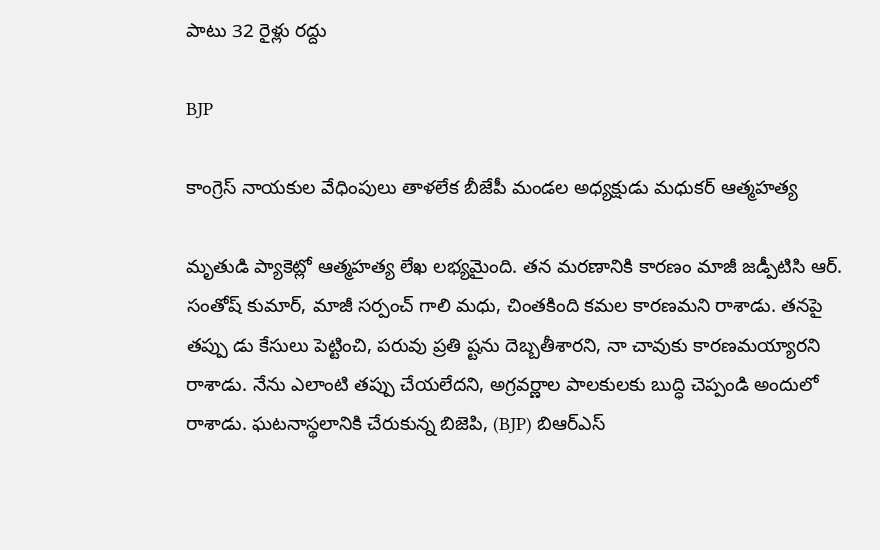పాటు 32 రైళ్లు రద్దు

BJP

కాంగ్రెస్ నాయకుల వేధింపులు తాళలేక బీజేపీ మండల అధ్యక్షుడు మధుకర్ ఆత్మహత్య

మృతుడి ప్యాకెట్లో ఆత్మహత్య లేఖ లభ్యమైంది. తన మరణానికి కారణం మాజీ జడ్పీటిసి ఆర్. సంతోష్ కుమార్, మాజీ సర్పంచ్ గాలి మధు, చింతకింది కమల కారణమని రాశాడు. తనపై తప్పు డు కేసులు పెట్టించి, పరువు ప్రతి ష్టను దెబ్బతీశారని, నా చావుకు కారణమయ్యారని రాశాడు. నేను ఎలాంటి తప్పు చేయలేదని, అగ్రవర్ణాల పాలకులకు బుద్ధి చెప్పండి అందులో రాశాడు. ఘటనాస్థలానికి చేరుకున్న బిజెపి, (BJP) బిఆర్ఎస్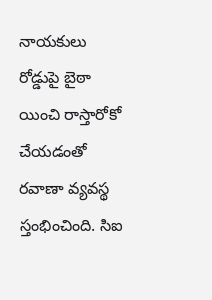నాయకులు రోడ్డుపై బైఠా యించి రాస్తారోకో చేయడంతో రవాణా వ్యవస్థ స్తంభించింది. సిఐ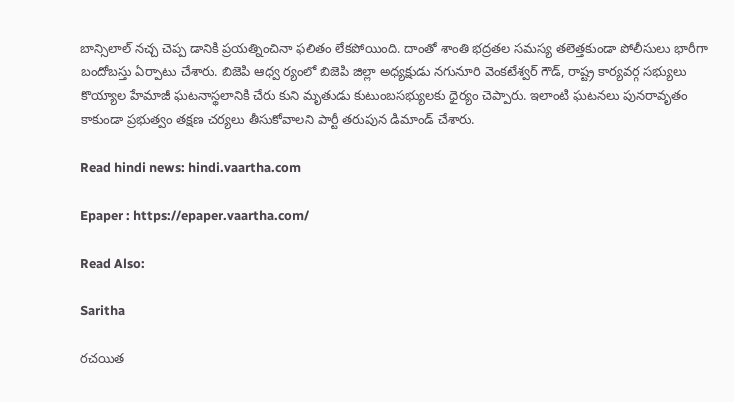బాన్సిలాల్ నచ్చ చెప్ప డానికి ప్రయత్నించినా ఫలితం లేకపోయింది. దాంతో శాంతి భద్రతల సమస్య తలెత్తకుండా పోలీసులు భారీగా బందోబస్తు ఏర్పాటు చేశారు. బిజెపి ఆధ్వ ర్యంలో బిజెపి జిల్లా అధ్యక్షుడు నగునూరి వెంకటేశ్వర్ గౌడ్, రాష్ట్ర కార్యవర్గ సభ్యులు కొయ్యాల హేమాజీ ఘటనాస్థలానికి చేరు కుని మృతుడు కుటుంబసభ్యులకు ధైర్యం చెప్పారు. ఇలాంటి ఘటనలు పునరావృతం కాకుండా ప్రభుత్వం తక్షణ చర్యలు తీసుకోవాలని పార్టీ తరుపున డిమాండ్ చేశారు.

Read hindi news: hindi.vaartha.com

Epaper : https://epaper.vaartha.com/

Read Also:

Saritha

రచయిత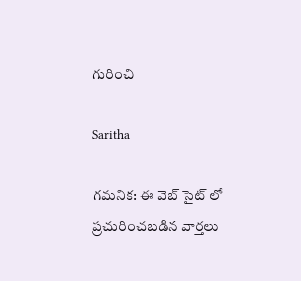గురించి

Saritha

గమనిక: ఈ వెబ్ సైట్ లో ప్రచురించబడిన వార్తలు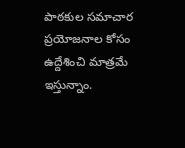పాఠకుల సమాచార ప్రయోజనాల కోసం ఉద్దేశించి మాత్రమే ఇస్తున్నాం.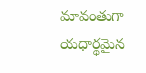మావంతుగా యధార్థమైన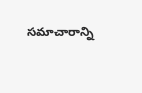సమాచారాన్ని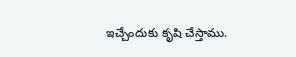ఇచ్చేందుకు కృషి చేస్తాము.